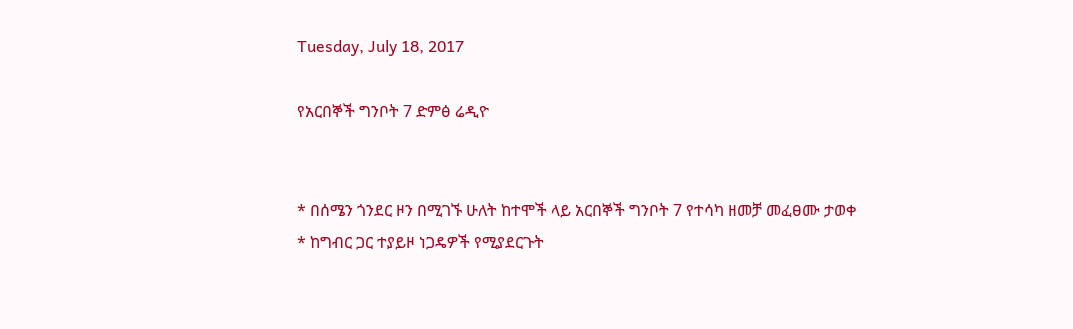Tuesday, July 18, 2017

የአርበኞች ግንቦት 7 ድምፅ ሬዲዮ


* በሰሜን ጎንደር ዞን በሚገኙ ሁለት ከተሞች ላይ አርበኞች ግንቦት 7 የተሳካ ዘመቻ መፈፀሙ ታወቀ
* ከግብር ጋር ተያይዞ ነጋዴዎች የሚያደርጉት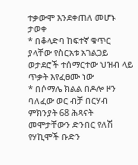ተቃውሞ እንደቀጠለ መሆኑ ታወቀ
* በቆላድባ ከፍተኛ ቁጥር ያላቸው የስርአቱ አገልጋይ ወታደሮች ተሰማርተው ህዝብ ላይ ጥቃት እየፈፀሙ ነው
* በሶማሌ ክልል በዶሎ ዞን ባለፈው ወር ብቻ በርሃብ ምክንያት 68 ሕጻናት መሞታቸውን ድንበር የለሽ የሃኪሞች ቡድን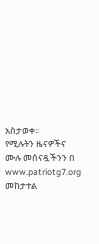አስታወቀ፡፡
የሚሉትን ዜናዎችና ሙሉ መሰናዷችንን በ www.patriotg7.org መከታተል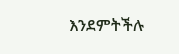እንደምትችሉ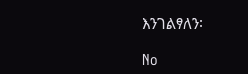እንገልፃለን፡

No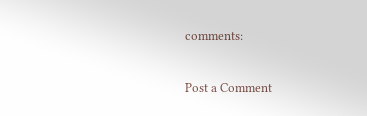comments:

Post a Comment